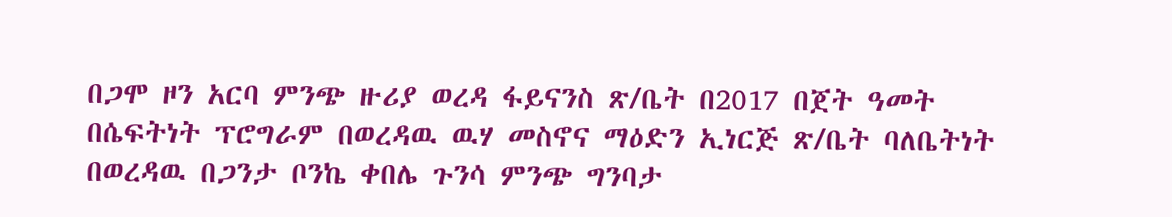በጋሞ ዞን አርባ ምንጭ ዙሪያ ወረዳ ፋይናንስ ጽ/ቤት በ2017 በጀት ዓመት በሴፍትነት ፕሮግራም በወረዳዉ ዉሃ መስኖና ማዕድን ኢነርጅ ጽ/ቤት ባለቤትነት በወረዳዉ በጋንታ ቦንኬ ቀበሌ ጉንሳ ምንጭ ግንባታ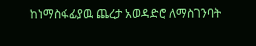ከነማስፋፊያዉ ጨረታ አወዳድሮ ለማስገንባት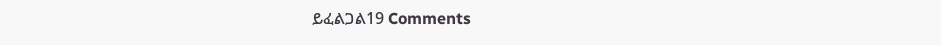ይፈልጋል19 Comments